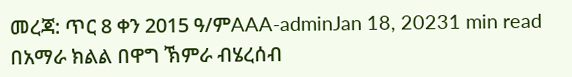መረጃ: ጥር 8 ቀን 2015 ዓ/ምAAA-adminJan 18, 20231 min read በአማራ ክልል በዋግ ኽምራ ብሄረሰብ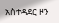አስተዳደር ዞን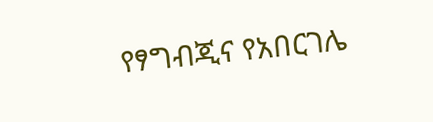የፃግብጂና የአበርገሌ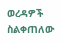ወረዳዎች ስልቀጠለው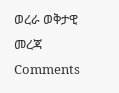ወረራ ወቅታዊ መረጃ
Comments